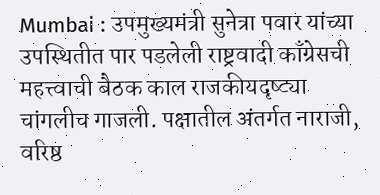Mumbai : उपमुख्यमंत्री सुनेत्रा पवार यांच्या उपस्थितीत पार पडलेली राष्ट्रवादी काँग्रेसची महत्त्वाची बैठक काल राजकीयदृष्ट्या चांगलीच गाजली. पक्षातील अंतर्गत नाराजी, वरिष्ठ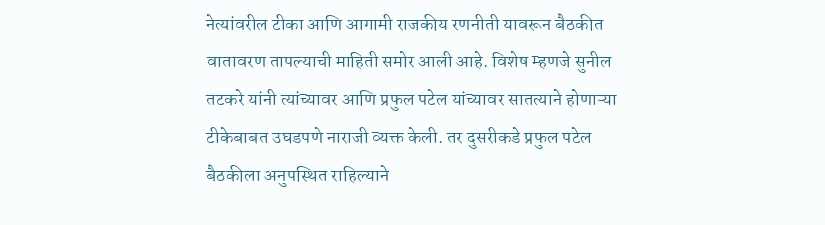नेत्यांवरील टीका आणि आगामी राजकीय रणनीती यावरून बैठकीत वातावरण तापल्याची माहिती समोर आली आहे. विशेष म्हणजे सुनील तटकरे यांनी त्यांच्यावर आणि प्रफुल पटेल यांच्यावर सातत्याने होणाऱ्या टीकेबाबत उघडपणे नाराजी व्यक्त केली. तर दुसरीकडे प्रफुल पटेल बैठकीला अनुपस्थित राहिल्याने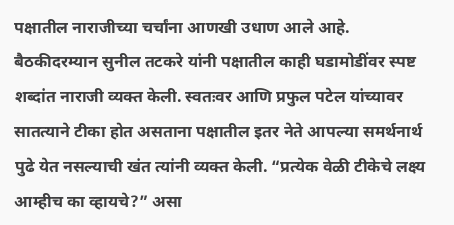पक्षातील नाराजीच्या चर्चांना आणखी उधाण आले आहे.
बैठकीदरम्यान सुनील तटकरे यांनी पक्षातील काही घडामोडींवर स्पष्ट शब्दांत नाराजी व्यक्त केली. स्वतःवर आणि प्रफुल पटेल यांच्यावर सातत्याने टीका होत असताना पक्षातील इतर नेते आपल्या समर्थनार्थ पुढे येत नसल्याची खंत त्यांनी व्यक्त केली. “प्रत्येक वेळी टीकेचे लक्ष्य आम्हीच का व्हायचे?” असा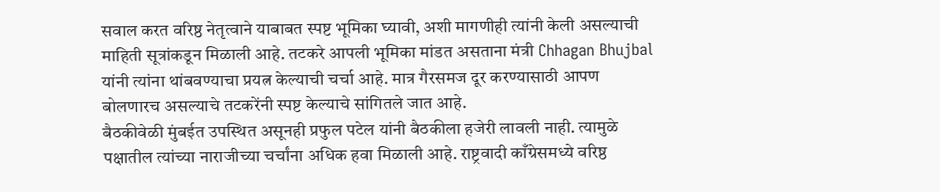सवाल करत वरिष्ठ नेतृत्वाने याबाबत स्पष्ट भूमिका घ्यावी, अशी मागणीही त्यांनी केली असल्याची माहिती सूत्रांकडून मिळाली आहे. तटकरे आपली भूमिका मांडत असताना मंत्री Chhagan Bhujbal यांनी त्यांना थांबवण्याचा प्रयत्न केल्याची चर्चा आहे. मात्र गैरसमज दूर करण्यासाठी आपण बोलणारच असल्याचे तटकरेंनी स्पष्ट केल्याचे सांगितले जात आहे.
बैठकीवेळी मुंबईत उपस्थित असूनही प्रफुल पटेल यांनी बैठकीला हजेरी लावली नाही. त्यामुळे पक्षातील त्यांच्या नाराजीच्या चर्चांना अधिक हवा मिळाली आहे. राष्ट्रवादी काँग्रेसमध्ये वरिष्ठ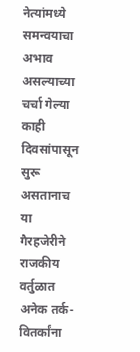नेत्यांमध्ये समन्वयाचा अभाव असल्याच्या चर्चा गेल्या काही दिवसांपासून सुरू असतानाच या गैरहजेरीने राजकीय वर्तुळात अनेक तर्क-वितर्कांना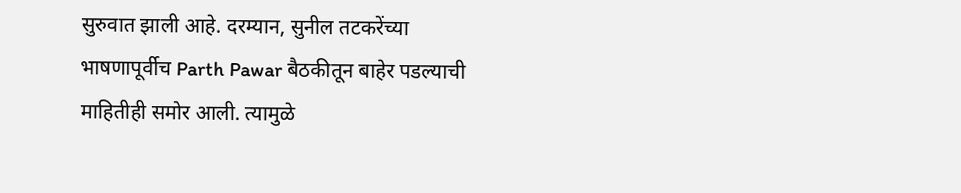सुरुवात झाली आहे. दरम्यान, सुनील तटकरेंच्या भाषणापूर्वीच Parth Pawar बैठकीतून बाहेर पडल्याची माहितीही समोर आली. त्यामुळे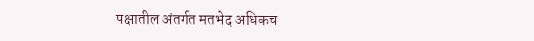पक्षातील अंतर्गत मतभेद अधिकच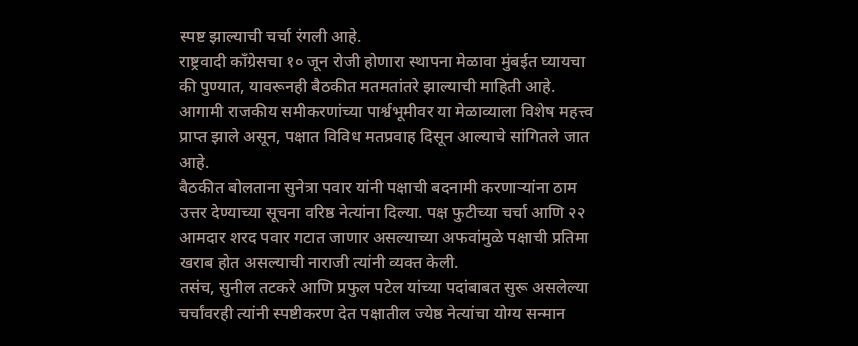स्पष्ट झाल्याची चर्चा रंगली आहे.
राष्ट्रवादी काँग्रेसचा १० जून रोजी होणारा स्थापना मेळावा मुंबईत घ्यायचा की पुण्यात, यावरूनही बैठकीत मतमतांतरे झाल्याची माहिती आहे. आगामी राजकीय समीकरणांच्या पार्श्वभूमीवर या मेळाव्याला विशेष महत्त्व प्राप्त झाले असून, पक्षात विविध मतप्रवाह दिसून आल्याचे सांगितले जात आहे.
बैठकीत बोलताना सुनेत्रा पवार यांनी पक्षाची बदनामी करणाऱ्यांना ठाम उत्तर देण्याच्या सूचना वरिष्ठ नेत्यांना दिल्या. पक्ष फुटीच्या चर्चा आणि २२ आमदार शरद पवार गटात जाणार असल्याच्या अफवांमुळे पक्षाची प्रतिमा खराब होत असल्याची नाराजी त्यांनी व्यक्त केली.
तसंच, सुनील तटकरे आणि प्रफुल पटेल यांच्या पदांबाबत सुरू असलेल्या चर्चांवरही त्यांनी स्पष्टीकरण देत पक्षातील ज्येष्ठ नेत्यांचा योग्य सन्मान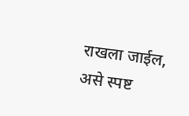राखला जाईल, असे स्पष्ट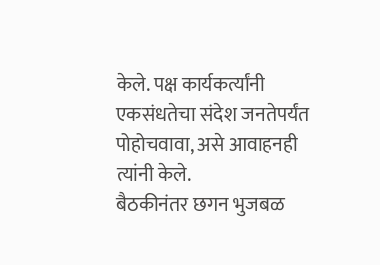केले. पक्ष कार्यकर्त्यांनी एकसंधतेचा संदेश जनतेपर्यंत पोहोचवावा, असे आवाहनही त्यांनी केले.
बैठकीनंतर छगन भुजबळ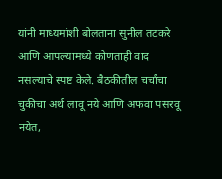यांनी माध्यमांशी बोलताना सुनील तटकरे आणि आपल्यामध्ये कोणताही वाद नसल्याचे स्पष्ट केले. बैठकीतील चर्चांचा चुकीचा अर्थ लावू नये आणि अफवा पसरवू नयेत,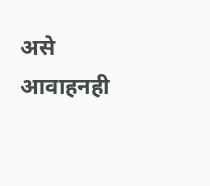असे आवाहनही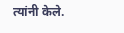त्यांनी केले.